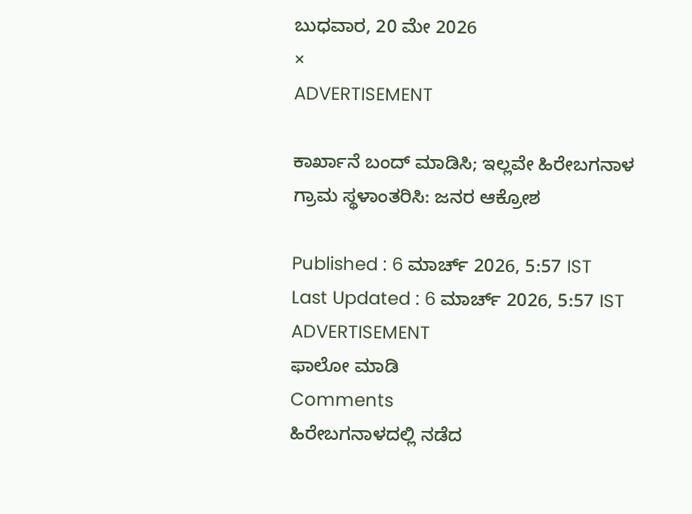ಬುಧವಾರ, 20 ಮೇ 2026
×
ADVERTISEMENT

ಕಾರ್ಖಾನೆ ಬಂದ್‌ ಮಾಡಿಸಿ; ಇಲ್ಲವೇ ಹಿರೇಬಗನಾಳ ಗ್ರಾಮ ಸ್ಥಳಾಂತರಿಸಿ: ಜನರ ಆಕ್ರೋಶ

Published : 6 ಮಾರ್ಚ್ 2026, 5:57 IST
Last Updated : 6 ಮಾರ್ಚ್ 2026, 5:57 IST
ADVERTISEMENT
ಫಾಲೋ ಮಾಡಿ
Comments
ಹಿರೇಬಗನಾಳದಲ್ಲಿ ನಡೆದ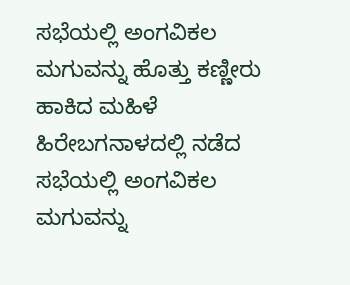ಸಭೆಯಲ್ಲಿ ಅಂಗವಿಕಲ ಮಗುವನ್ನು ಹೊತ್ತು ಕಣ್ಣೀರು ಹಾಕಿದ ಮಹಿಳೆ
ಹಿರೇಬಗನಾಳದಲ್ಲಿ ನಡೆದ ಸಭೆಯಲ್ಲಿ ಅಂಗವಿಕಲ ಮಗುವನ್ನು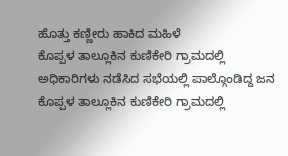ಹೊತ್ತು ಕಣ್ಣೀರು ಹಾಕಿದ ಮಹಿಳೆ
ಕೊಪ್ಪಳ ತಾಲ್ಲೂಕಿನ ಕುಣಿಕೇರಿ ಗ್ರಾಮದಲ್ಲಿ ಅಧಿಕಾರಿಗಳು ನಡೆಸಿದ ಸಭೆಯಲ್ಲಿ ಪಾಲ್ಗೊಂಡಿದ್ದ ಜನ
ಕೊಪ್ಪಳ ತಾಲ್ಲೂಕಿನ ಕುಣಿಕೇರಿ ಗ್ರಾಮದಲ್ಲಿ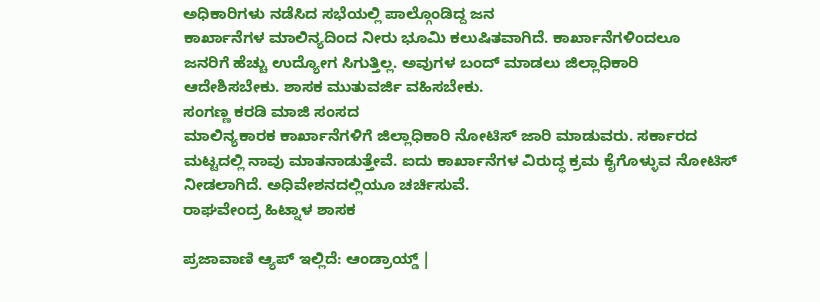ಅಧಿಕಾರಿಗಳು ನಡೆಸಿದ ಸಭೆಯಲ್ಲಿ ಪಾಲ್ಗೊಂಡಿದ್ದ ಜನ
ಕಾರ್ಖಾನೆಗಳ ಮಾಲಿನ್ಯದಿಂದ ನೀರು ಭೂಮಿ ಕಲುಷಿತವಾಗಿದೆ. ಕಾರ್ಖಾನೆಗಳಿಂದಲೂ ಜನರಿಗೆ ‌ಹೆಚ್ಚು ಉದ್ಯೋಗ ‌ಸಿಗುತ್ತಿಲ್ಲ. ಅವುಗಳ ಬಂದ್ ಮಾಡಲು ಜಿಲ್ಲಾಧಿಕಾರಿ ಆದೇಶಿಸಬೇಕು. ಶಾಸಕ ಮುತುವರ್ಜಿ ವಹಿಸಬೇಕು.
ಸಂಗಣ್ಣ ಕರಡಿ ಮಾಜಿ ಸಂಸದ
ಮಾಲಿನ್ಯಕಾರಕ ಕಾರ್ಖಾನೆಗಳಿಗೆ ಜಿಲ್ಲಾಧಿಕಾರಿ ನೋಟಿಸ್‌ ಜಾರಿ ಮಾಡುವರು. ಸರ್ಕಾರದ ಮಟ್ಟದಲ್ಲಿ ನಾವು ಮಾತನಾಡುತ್ತೇವೆ. ಐದು ಕಾರ್ಖಾನೆಗಳ ವಿರುದ್ಧ ಕ್ರಮ ಕೈಗೊಳ್ಳುವ ನೋಟಿಸ್ ನೀಡಲಾಗಿದೆ. ಅಧಿವೇಶನದಲ್ಲಿಯೂ ಚರ್ಚಿಸುವೆ.
ರಾಘವೇಂದ್ರ ಹಿಟ್ನಾಳ ಶಾಸಕ

ಪ್ರಜಾವಾಣಿ ಆ್ಯಪ್ ಇಲ್ಲಿದೆ: ಆಂಡ್ರಾಯ್ಡ್ |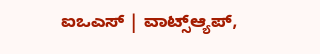ಐಒಎಸ್ | ವಾಟ್ಸ್ಆ್ಯಪ್,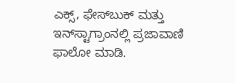ಎಕ್ಸ್, ಫೇಸ್‌ಬುಕ್ ಮತ್ತು ಇನ್‌ಸ್ಟಾಗ್ರಾಂನಲ್ಲಿ ಪ್ರಜಾವಾಣಿ ಫಾಲೋ ಮಾಡಿ.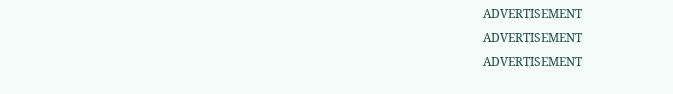ADVERTISEMENT
ADVERTISEMENT
ADVERTISEMENT